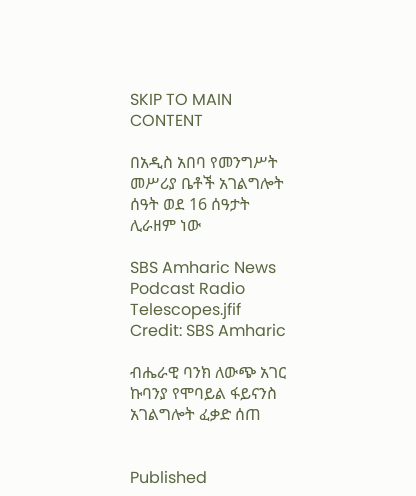SKIP TO MAIN CONTENT

በአዲስ አበባ የመንግሥት መሥሪያ ቤቶች አገልግሎት ሰዓት ወደ 16 ሰዓታት ሊራዘም ነው

SBS Amharic News Podcast Radio Telescopes.jfif
Credit: SBS Amharic

ብሔራዊ ባንክ ለውጭ አገር ኩባንያ የሞባይል ፋይናንስ አገልግሎት ፈቃድ ሰጠ


Published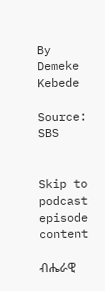By Demeke Kebede

Source: SBS


Skip to podcast episode content

ብሔራዊ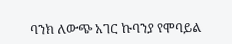ባንክ ለውጭ አገር ኩባንያ የሞባይል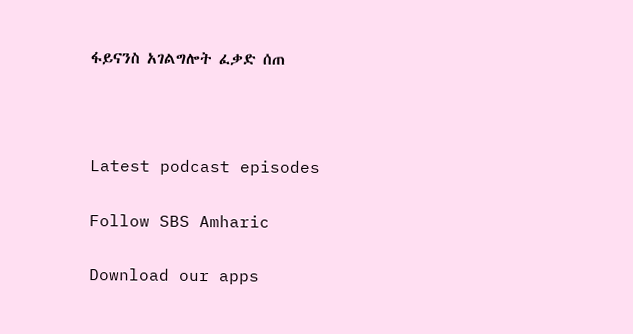ፋይናንስ አገልግሎት ፈቃድ ሰጠ



Latest podcast episodes

Follow SBS Amharic

Download our apps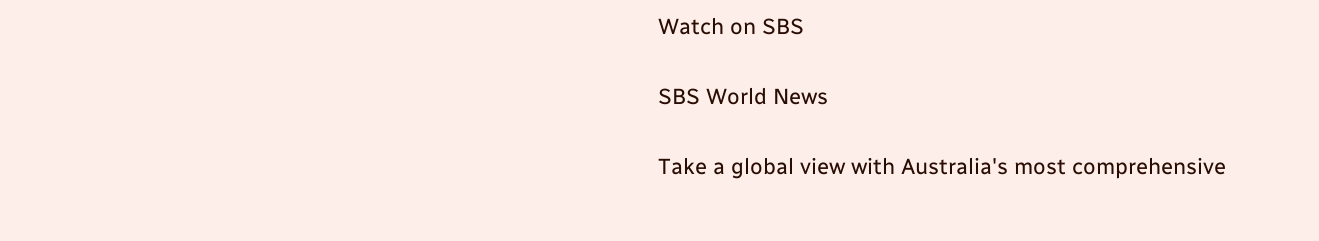Watch on SBS

SBS World News

Take a global view with Australia's most comprehensive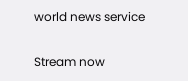world news service

Stream now